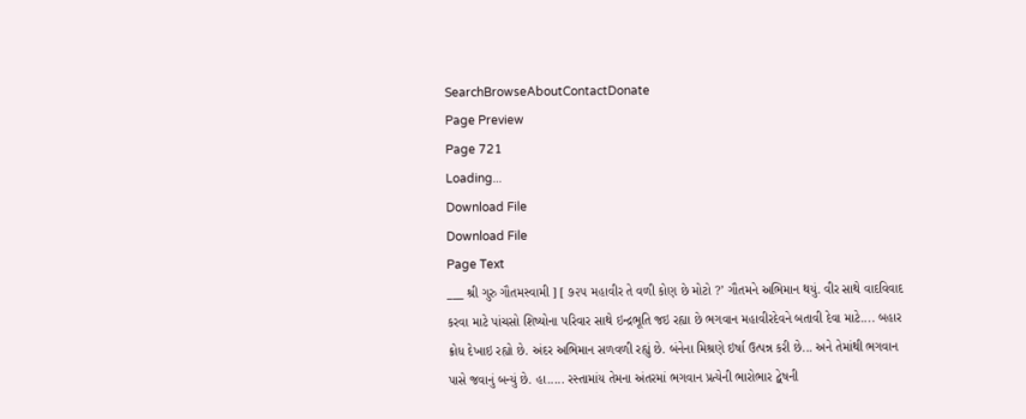SearchBrowseAboutContactDonate
Page Preview
Page 721
Loading...
Download File
Download File
Page Text
___ શ્રી ગુરુ ગૌતમસ્વામી ] [ ૭૨૫ મહાવીર તે વળી કોણ છે મોટો ?’ ગૌતમને અભિમાન થયું. વીર સાથે વાદવિવાદ કરવા માટે પાંચસો શિષ્યોના પરિવાર સાથે ઇન્દ્રભૂતિ જઇ રહ્યા છે ભગવાન મહાવીરદેવને બતાવી દેવા માટે.... બહાર ક્રોધ દેખાઇ રહ્યો છે. અંદર અભિમાન સળવળી રહ્યું છે. બંનેના મિશ્રણે ઇર્ષા ઉત્પન્ન કરી છે... અને તેમાંથી ભગવાન પાસે જવાનું બન્યું છે. હા..... રસ્તામાંય તેમના અંતરમાં ભગવાન પ્રત્યેની ભારોભાર દ્વેષની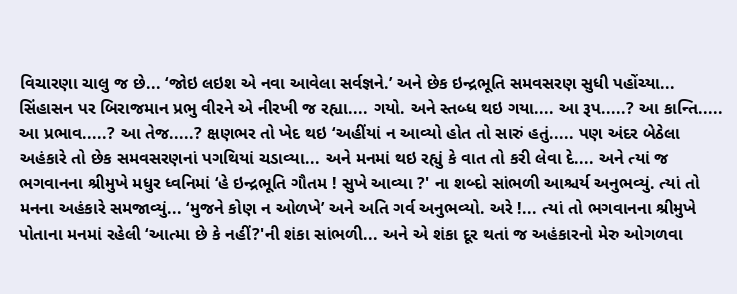વિચારણા ચાલુ જ છે... ‘જોઇ લઇશ એ નવા આવેલા સર્વજ્ઞને.’ અને છેક ઇન્દ્રભૂતિ સમવસરણ સુધી પહોંચ્યા... સિંહાસન પર બિરાજમાન પ્રભુ વીરને એ નીરખી જ રહ્યા.... ગયો. અને સ્તબ્ધ થઇ ગયા.... આ રૂપ.....? આ કાન્તિ..... આ પ્રભાવ.....? આ તેજ.....? ક્ષણભર તો ખેદ થઇ ‘અહીંયાં ન આવ્યો હોત તો સારું હતું..... પણ અંદર બેઠેલા અહંકારે તો છેક સમવસરણનાં પગથિયાં ચડાવ્યા... અને મનમાં થઇ રહ્યું કે વાત તો કરી લેવા દે.... અને ત્યાં જ ભગવાનના શ્રીમુખે મધુર ધ્વનિમાં ‘હે ઇન્દ્રભૂતિ ગૌતમ ! સુખે આવ્યા ?' ના શબ્દો સાંભળી આશ્ચર્ય અનુભવ્યું. ત્યાં તો મનના અહંકારે સમજાવ્યું... ‘મુજને કોણ ન ઓળખે’ અને અતિ ગર્વ અનુભવ્યો. અરે !... ત્યાં તો ભગવાનના શ્રીમુખે પોતાના મનમાં રહેલી ‘આત્મા છે કે નહીં?'ની શંકા સાંભળી... અને એ શંકા દૂર થતાં જ અહંકારનો મેરુ ઓગળવા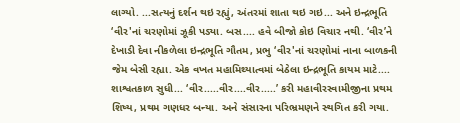લાગ્યો. ...સત્યનું દર્શન થઇ રહ્યું, અંતરમાં શાતા થઇ ગઇ... અને ઇન્દ્રભૂતિ ‘વીર'નાં ચરણોમાં ઝૂકી પડ્યા. બસ.... હવે બીજો કોઇ વિચાર નથી. ‘વીર’ને દેખાડી દેવા નીકળેલા ઇન્દ્રભૂતિ ગૌતમ, પ્રભુ ‘વીર'નાં ચરણોમાં નાના બાળકની જેમ બેસી રહ્યા. એક વખત મહામિથ્યાત્વમાં બેઠેલા ઇન્દ્રભૂતિ કાયમ માટે.... શાશ્વતકાળ સુધી... ‘વીર.....વીર....વીર.....’ કરી મહાવીરસ્વામીજીના પ્રથમ શિષ્ય, પ્રથમ ગણધર બન્યા. અને સંસારના પરિભ્રમણને સ્થગિત કરી ગયા.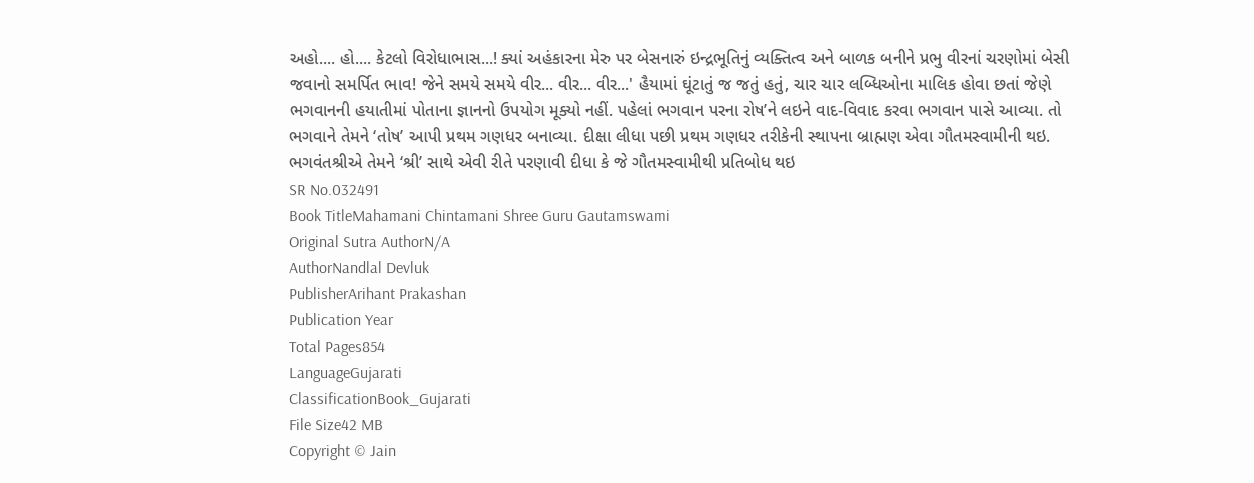અહો.... હો.... કેટલો વિરોધાભાસ...! ક્યાં અહંકારના મેરુ પર બેસનારું ઇન્દ્રભૂતિનું વ્યક્તિત્વ અને બાળક બનીને પ્રભુ વીરનાં ચરણોમાં બેસી જવાનો સમર્પિત ભાવ! જેને સમયે સમયે વીર... વીર... વીર...' હૈયામાં ઘૂંટાતું જ જતું હતું, ચાર ચાર લબ્ધિઓના માલિક હોવા છતાં જેણે ભગવાનની હયાતીમાં પોતાના જ્ઞાનનો ઉપયોગ મૂક્યો નહીં. પહેલાં ભગવાન પરના રોષ’ને લઇને વાદ-વિવાદ કરવા ભગવાન પાસે આવ્યા. તો ભગવાને તેમને ‘તોષ’ આપી પ્રથમ ગણધર બનાવ્યા. દીક્ષા લીધા પછી પ્રથમ ગણધર તરીકેની સ્થાપના બ્રાહ્મણ એવા ગૌતમસ્વામીની થઇ. ભગવંતશ્રીએ તેમને ‘શ્રી’ સાથે એવી રીતે પરણાવી દીધા કે જે ગૌતમસ્વામીથી પ્રતિબોધ થઇ
SR No.032491
Book TitleMahamani Chintamani Shree Guru Gautamswami
Original Sutra AuthorN/A
AuthorNandlal Devluk
PublisherArihant Prakashan
Publication Year
Total Pages854
LanguageGujarati
ClassificationBook_Gujarati
File Size42 MB
Copyright © Jain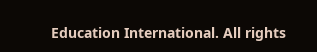Education International. All rights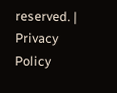reserved. | Privacy Policy